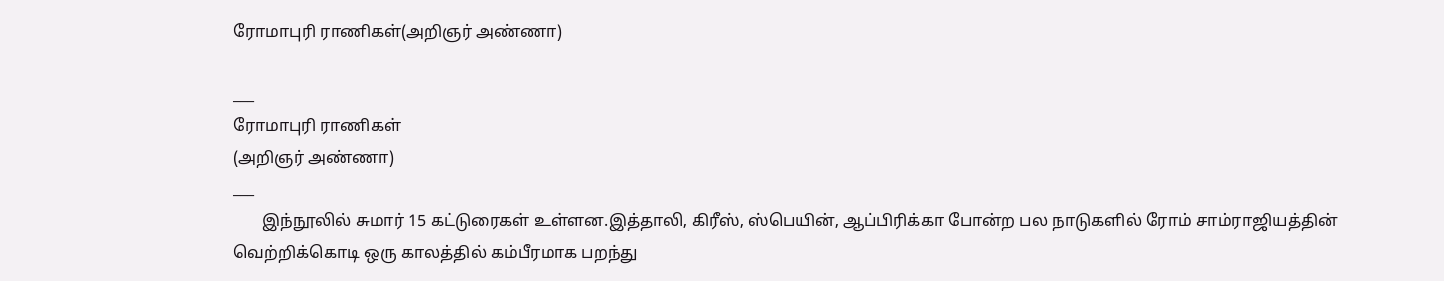ரோமாபுரி ராணிகள்(அறிஞர் அண்ணா)

___
ரோமாபுரி ராணிகள்
(அறிஞர் அண்ணா)
___
       இந்நூலில் சுமார் 15 கட்டுரைகள் உள்ளன.இத்தாலி, கிரீஸ், ஸ்பெயின், ஆப்பிரிக்கா போன்ற பல நாடுகளில் ரோம் சாம்ராஜியத்தின் வெற்றிக்கொடி ஒரு காலத்தில் கம்பீரமாக பறந்து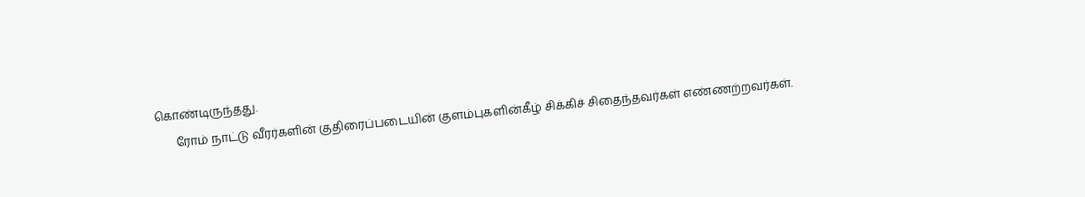கொண்டிருந்தது.
       ரோம் நாட்டு வீரர்களின் குதிரைப்படையின் குளம்புகளின்கீழ் சிக்கிச் சிதைந்தவர்கள் எண்ணற்றவர்கள்.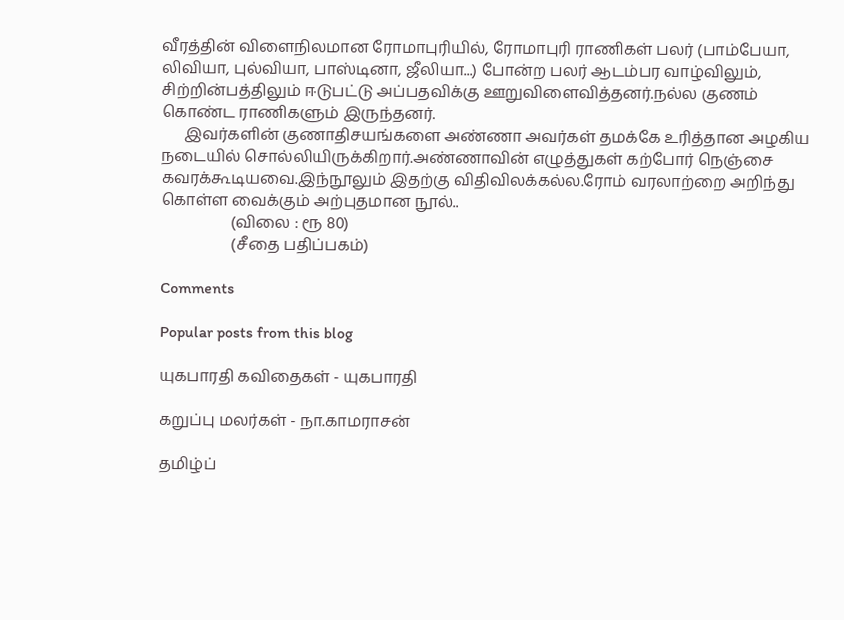வீரத்தின் விளைநிலமான ரோமாபுரியில், ரோமாபுரி ராணிகள் பலர் (பாம்பேயா, லிவியா, புல்வியா, பாஸ்டினா, ஜீலியா...) போன்ற பலர் ஆடம்பர வாழ்விலும், சிற்றின்பத்திலும் ஈடுபட்டு அப்பதவிக்கு ஊறுவிளைவித்தனர்.நல்ல குணம் கொண்ட ராணிகளும் இருந்தனர்.
      இவர்களின் குணாதிசயங்களை அண்ணா அவர்கள் தமக்கே உரித்தான அழகிய நடையில் சொல்லியிருக்கிறார்.அண்ணாவின் எழுத்துகள் கற்போர் நெஞ்சை கவரக்கூடியவை.இந்நூலும் இதற்கு விதிவிலக்கல்ல.ரோம் வரலாற்றை அறிந்து கொள்ள வைக்கும் அற்புதமான நூல்..
                  (விலை : ரூ 80)
                  (சீதை பதிப்பகம்)

Comments

Popular posts from this blog

யுகபாரதி கவிதைகள் - யுகபாரதி

கறுப்பு மலர்கள் - நா.காமராசன்

தமிழ்ப்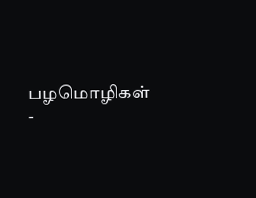பழமொழிகள் -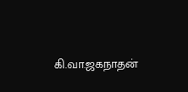கி.வா.ஜகநாதன்